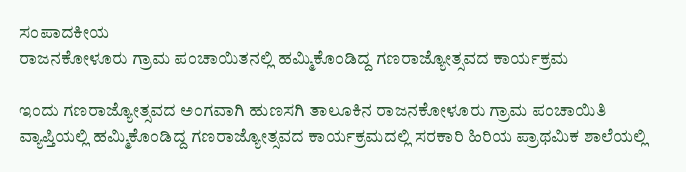ಸಂಪಾದಕೀಯ
ರಾಜನಕೋಳೂರು ಗ್ರಾಮ ಪಂಚಾಯಿತನಲ್ಲಿ ಹಮ್ಮಿಕೊಂಡಿದ್ದ ಗಣರಾಜ್ಯೋತ್ಸವದ ಕಾರ್ಯಕ್ರಮ

ಇಂದು ಗಣರಾಜ್ಯೋತ್ಸವದ ಅಂಗವಾಗಿ ಹುಣಸಗಿ ತಾಲೂಕಿನ ರಾಜನಕೋಳೂರು ಗ್ರಾಮ ಪಂಚಾಯಿತಿ ವ್ಯಾಪ್ತಿಯಲ್ಲಿ ಹಮ್ಮಿಕೊಂಡಿದ್ದ ಗಣರಾಜ್ಯೋತ್ಸವದ ಕಾರ್ಯಕ್ರಮದಲ್ಲಿ ಸರಕಾರಿ ಹಿರಿಯ ಪ್ರಾಥಮಿಕ ಶಾಲೆಯಲ್ಲಿ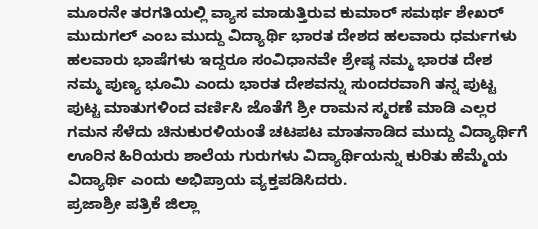ಮೂರನೇ ತರಗತಿಯಲ್ಲಿ ವ್ಯಾಸ ಮಾಡುತ್ತಿರುವ ಕುಮಾರ್ ಸಮರ್ಥ ಶೇಖರ್ ಮುದುಗಲ್ ಎಂಬ ಮುದ್ದು ವಿದ್ಯಾರ್ಥಿ ಭಾರತ ದೇಶದ ಹಲವಾರು ಧರ್ಮಗಳು ಹಲವಾರು ಭಾಷೆಗಳು ಇದ್ದರೂ ಸಂವಿಧಾನವೇ ಶ್ರೇಷ್ಠ ನಮ್ಮ ಭಾರತ ದೇಶ ನಮ್ಮ ಪುಣ್ಯ ಭೂಮಿ ಎಂದು ಭಾರತ ದೇಶವನ್ನು ಸುಂದರವಾಗಿ ತನ್ನ ಪುಟ್ಟ ಪುಟ್ಟ ಮಾತುಗಳಿಂದ ವರ್ಣಿಸಿ ಜೊತೆಗೆ ಶ್ರೀ ರಾಮನ ಸ್ಮರಣೆ ಮಾಡಿ ಎಲ್ಲರ ಗಮನ ಸೆಳೆದು ಚಿನುಕುರಳಿಯಂತೆ ಚಟಪಟ ಮಾತನಾಡಿದ ಮುದ್ದು ವಿದ್ಯಾರ್ಥಿಗೆ ಊರಿನ ಹಿರಿಯರು ಶಾಲೆಯ ಗುರುಗಳು ವಿದ್ಯಾರ್ಥಿಯನ್ನು ಕುರಿತು ಹೆಮ್ಮೆಯ ವಿದ್ಯಾರ್ಥಿ ಎಂದು ಅಭಿಪ್ರಾಯ ವ್ಯಕ್ತಪಡಿಸಿದರು.
ಪ್ರಜಾಶ್ರೀ ಪತ್ರಿಕೆ ಜಿಲ್ಲಾ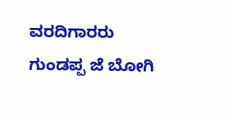ವರದಿಗಾರರು
ಗುಂಡಪ್ಪ ಜೆ ಬೋಗಿ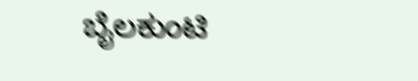ಬೈಲಕುಂಟಿ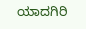ಯಾದಗಿರಿ